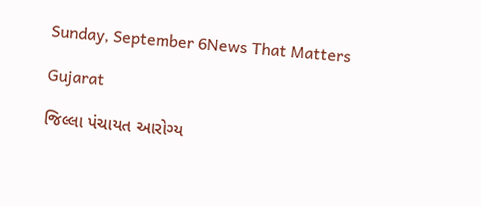Sunday, September 6News That Matters

Gujarat

જિલ્લા પંચાયત આરોગ્ય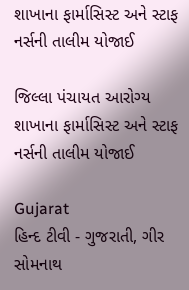શાખાના ફાર્માસિસ્ટ અને સ્ટાફ નર્સની તાલીમ યોજાઈ

જિલ્લા પંચાયત આરોગ્ય શાખાના ફાર્માસિસ્ટ અને સ્ટાફ નર્સની તાલીમ યોજાઈ

Gujarat
હિન્દ ટીવી - ગુજરાતી, ગીર સોમનાથ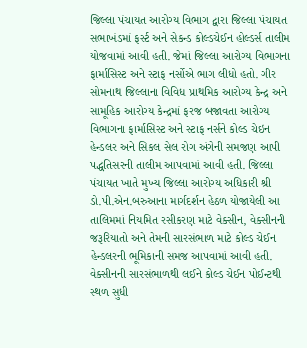જિલ્લા પંચાયત આરોગ્ય વિભાગ દ્વારા જિલ્લા પંચાયત સભાખંડમાં ફર્સ્ટ અને સેકન્ડ કોલ્ડચેઈન હોલ્ડર્સ તાલીમ યોજવામાં આવી હતી. જેમાં જિલ્લા આરોગ્ય વિભાગના ફાર્માસિસ્ટ અને સ્ટાફ નર્સોએ ભાગ લીધો હતો. ગીર સોમનાથ જિલ્લાના વિવિધ પ્રાથમિક આરોગ્ય કેન્દ્ર અને સામૂહિક આરોગ્ય કેન્દ્રમાં ફરજ બજાવતા આરોગ્ય વિભાગના ફાર્માસિસ્ટ અને સ્ટાફ નર્સને કોલ્ડ ચેઇન હેન્ડલર અને સિકલ સેલ રોગ અંગેની સમજણ આપી પદ્ધતિસરની તાલીમ આપવામાં આવી હતી. જિલ્લા પંચાયત ખાતે મુખ્ય જિલ્લા આરોગ્ય અધિકારી શ્રી ડો.પી.એન.બરુઆના માર્ગદર્શન હેઠળ યોજાયેલી આ તાલિમમાં નિયમિત રસીકરણ માટે વેક્સીન, વેક્સીનની જરૂરિયાતો અને તેમની સારસંભાળ માટે કોલ્ડ ચેઈન હેન્ડલરની ભૂમિકાની સમજ આપવામાં આવી હતી. વેક્સીનની સારસંભાળથી લઈને કોલ્ડ ચેઈન પોઈન્ટથી સ્થળ સુધી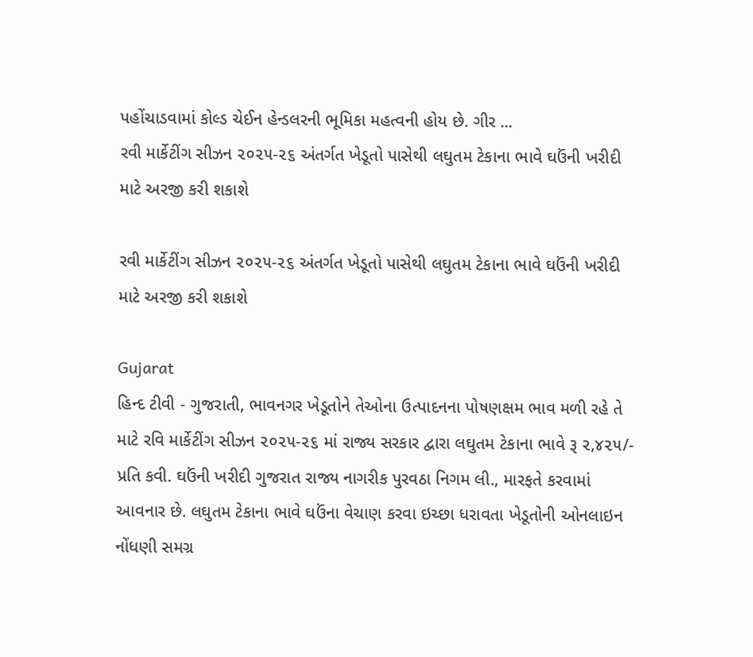પહોંચાડવામાં કોલ્ડ ચેઈન હેન્ડલરની ભૂમિકા મહત્વની હોય છે. ગીર ...
રવી માર્કેટીંગ સીઝન ૨૦૨૫-૨૬ અંતર્ગત ખેડૂતો પાસેથી લઘુતમ ટેકાના ભાવે ઘઉંની ખરીદી માટે અરજી કરી શકાશે

રવી માર્કેટીંગ સીઝન ૨૦૨૫-૨૬ અંતર્ગત ખેડૂતો પાસેથી લઘુતમ ટેકાના ભાવે ઘઉંની ખરીદી માટે અરજી કરી શકાશે

Gujarat
હિન્દ ટીવી - ગુજરાતી, ભાવનગર ખેડૂતોને તેઓના ઉત્પાદનના પોષણક્ષમ ભાવ મળી રહે તે માટે રવિ માર્કેટીંગ સીઝન ૨૦૨૫-૨૬ માં રાજ્ય સરકાર દ્વારા લઘુતમ ટેકાના ભાવે રૂ ૨,૪૨૫/- પ્રતિ કવી. ઘઉંની ખરીદી ગુજરાત રાજ્ય નાગરીક પુરવઠા નિગમ લી., મારફતે કરવામાં આવનાર છે. લઘુતમ ટેકાના ભાવે ઘઉંના વેચાણ કરવા ઇચ્છા ધરાવતા ખેડૂતોની ઓનલાઇન નોંધણી સમગ્ર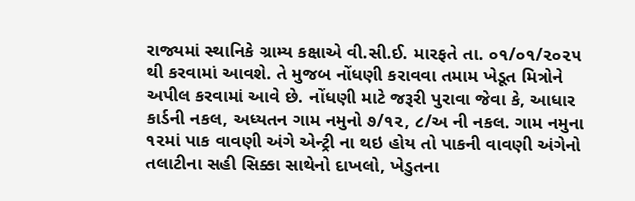રાજ્યમાં સ્થાનિકે ગ્રામ્ય કક્ષાએ વી.સી.ઈ. મારફતે તા. ૦૧/૦૧/૨૦૨૫ થી કરવામાં આવશે. તે મુજબ નોંધણી કરાવવા તમામ ખેડૂત મિત્રોને અપીલ કરવામાં આવે છે. નોંધણી માટે જરૂરી પુરાવા જેવા કે, આધાર કાર્ડની નકલ, અધ્યતન ગામ નમુનો ૭/૧૨, ૮/અ ની નકલ. ગામ નમુના ૧૨માં પાક વાવણી અંગે એન્ટ્રી ના થઇ હોય તો પાકની વાવણી અંગેનો તલાટીના સહી સિક્કા સાથેનો દાખલો, ખેડુતના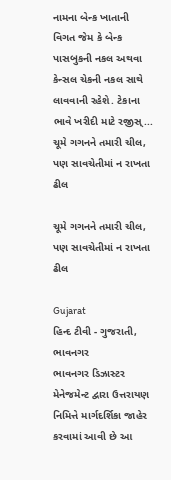નામના બેન્ક ખાતાની વિગત જેમ કે બેન્ક પાસબુકની નકલ અથવા કેન્સલ ચેકની નકલ સાથે લાવવાની રહેશે. ટેકાના ભાવે ખરીદી માટે રજીસ્...
ચૂમે ગગનને તમારી ચીલ, પણ સાવચેતીમાં ન રાખતા ઢીલ

ચૂમે ગગનને તમારી ચીલ, પણ સાવચેતીમાં ન રાખતા ઢીલ

Gujarat
હિન્દ ટીવી - ગુજરાતી, ભાવનગર          ભાવનગર ડિઝાસ્ટર મેનેજમેન્ટ દ્વારા ઉત્તરાયણ નિમિત્તે માર્ગદર્શિકા જાહેર કરવામાં આવી છે આ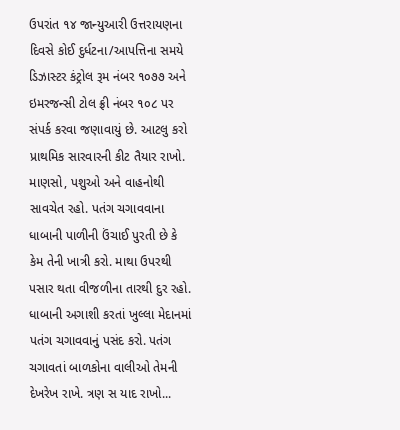ઉપરાંત ૧૪ જાન્યુઆરી ઉત્તરાયણના દિવસે કોઈ દુર્ધટના/આપત્તિના સમયે ડિઝાસ્ટર કંટ્રોલ રૂમ નંબર ૧૦૭૭ અને ઇમરજન્સી ટોલ ફ્રી નંબર ૧૦૮ પર સંપર્ક કરવા જણાવાયું છે. આટલુ કરો પ્રાથમિક સારવારની કીટ તૈયાર રાખો. માણસો, પશુઓ અને વાહનોથી સાવચેત રહો. પતંગ ચગાવવાના ધાબાની પાળીની ઉંચાઈ પુરતી છે કે કેમ તેની ખાત્રી કરો. માથા ઉપરથી પસાર થતા વીજળીના તારથી દુર રહો. ધાબાની અગાશી કરતાં ખુલ્લા મેદાનમાં પતંગ ચગાવવાનું પસંદ કરો. પતંગ ચગાવતાં બાળકોના વાલીઓ તેમની દેખરેખ રાખે. ત્રણ સ યાદ રાખો...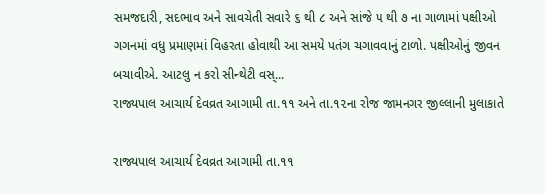સમજદારી, સદભાવ અને સાવચેતી સવારે ૬ થી ૮ અને સાંજે ૫ થી ૭ ના ગાળામાં પક્ષીઓ ગગનમાં વધુ પ્રમાણમાં વિહરતા હોવાથી આ સમયે પતંગ ચગાવવાનું ટાળો. પક્ષીઓનું જીવન બચાવીએ. આટલુ ન કરો સીન્થેટી વસ્...
રાજ્યપાલ આચાર્ય દેવવ્રત આગામી તા.૧૧ અને તા.૧૨ના રોજ જામનગર જીલ્લાની મુલાકાતે

રાજ્યપાલ આચાર્ય દેવવ્રત આગામી તા.૧૧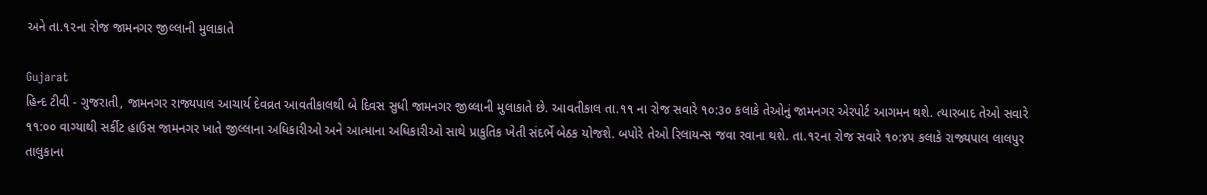અને તા.૧૨ના રોજ જામનગર જીલ્લાની મુલાકાતે

Gujarat
હિન્દ ટીવી - ગુજરાતી, જામનગર રાજ્યપાલ આચાર્ય દેવવ્રત આવતીકાલથી બે દિવસ સુધી જામનગર જીલ્લાની મુલાકાતે છે. આવતીકાલ તા.૧૧ ના રોજ સવારે ૧૦:૩૦ કલાકે તેઓનું જામનગર એરપોર્ટ આગમન થશે. ત્યારબાદ તેઓ સવારે ૧૧:૦૦ વાગ્યાથી સર્કીટ હાઉસ જામનગર ખાતે જીલ્લાના અધિકારીઓ અને આત્માના અધિકારીઓ સાથે પ્રાકુતિક ખેતી સંદર્ભે બેઠક યોજશે. બપોરે તેઓ રિલાયન્સ જવા રવાના થશે. તા.૧૨ના રોજ સવારે ૧૦:૪૫ કલાકે રાજ્યપાલ લાલપુર તાલુકાના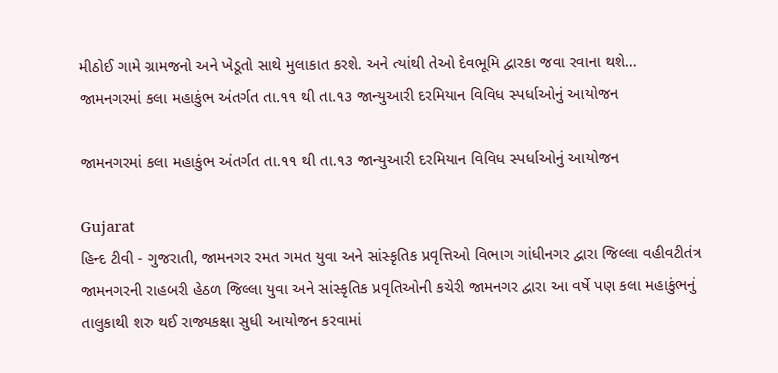મીઠોઈ ગામે ગ્રામજનો અને ખેડૂતો સાથે મુલાકાત કરશે. અને ત્યાંથી તેઓ દેવભૂમિ દ્વારકા જવા રવાના થશે...
જામનગરમાં કલા મહાકુંભ અંતર્ગત તા.૧૧ થી તા.૧૩ જાન્યુઆરી દરમિયાન વિવિધ સ્પર્ધાઓનું આયોજન

જામનગરમાં કલા મહાકુંભ અંતર્ગત તા.૧૧ થી તા.૧૩ જાન્યુઆરી દરમિયાન વિવિધ સ્પર્ધાઓનું આયોજન

Gujarat
હિન્દ ટીવી - ગુજરાતી, જામનગર રમત ગમત યુવા અને સાંસ્કૃતિક પ્રવૃત્તિઓ વિભાગ ગાંધીનગર દ્વારા જિલ્લા વહીવટીતંત્ર જામનગરની રાહબરી હેઠળ જિલ્લા યુવા અને સાંસ્કૃતિક પ્રવૃતિઓની કચેરી જામનગર દ્વારા આ વર્ષે પણ કલા મહાકુંભનું તાલુકાથી શરુ થઈ રાજ્યકક્ષા સુધી આયોજન કરવામાં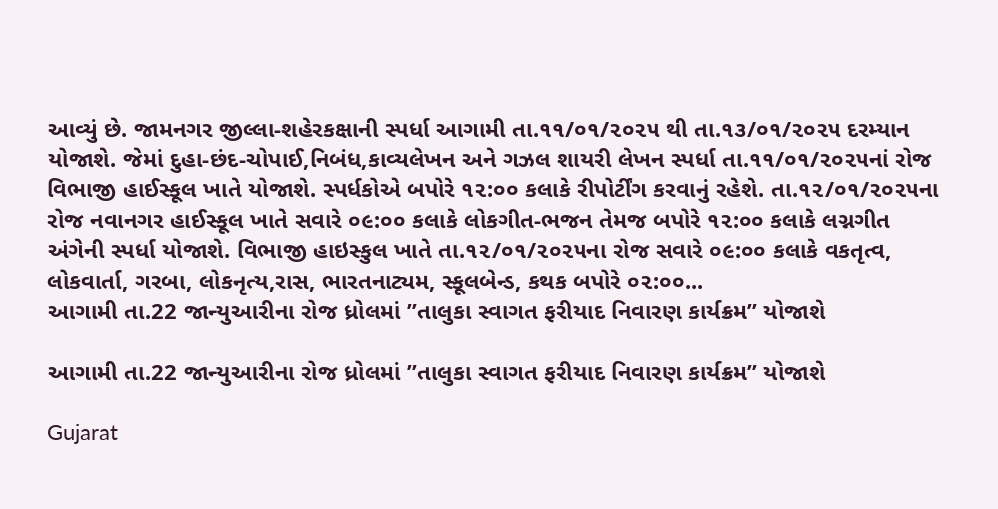આવ્યું છે. જામનગર જીલ્લા-શહેરકક્ષાની સ્પર્ધા આગામી તા.૧૧/૦૧/૨૦૨૫ થી તા.૧૩/૦૧/૨૦૨૫ દરમ્યાન યોજાશે. જેમાં દુહા-છંદ-ચોપાઈ,નિબંધ,કાવ્યલેખન અને ગઝલ શાયરી લેખન સ્પર્ધા તા.૧૧/૦૧/૨૦૨૫નાં રોજ વિભાજી હાઈસ્કૂલ ખાતે યોજાશે. સ્પર્ધકોએ બપોરે ૧૨:૦૦ કલાકે રીપોર્ટીંગ કરવાનું રહેશે. તા.૧૨/૦૧/૨૦૨૫ના રોજ નવાનગર હાઈસ્કૂલ ખાતે સવારે ૦૯:૦૦ કલાકે લોકગીત-ભજન તેમજ બપોરે ૧૨:૦૦ કલાકે લગ્નગીત અંગેની સ્પર્ધા યોજાશે. વિભાજી હાઇસ્કુલ ખાતે તા.૧૨/૦૧/૨૦૨૫ના રોજ સવારે ૦૯:૦૦ કલાકે વકતૃત્વ, લોકવાર્તા, ગરબા, લોકનૃત્ય,રાસ, ભારતનાટ્યમ, સ્કૂલબેન્ડ, કથક બપોરે ૦૨:૦૦...
આગામી તા.22 જાન્યુઆરીના રોજ ધ્રોલમાં ”તાલુકા સ્વાગત ફરીયાદ નિવારણ કાર્યક્રમ” યોજાશે

આગામી તા.22 જાન્યુઆરીના રોજ ધ્રોલમાં ”તાલુકા સ્વાગત ફરીયાદ નિવારણ કાર્યક્રમ” યોજાશે

Gujarat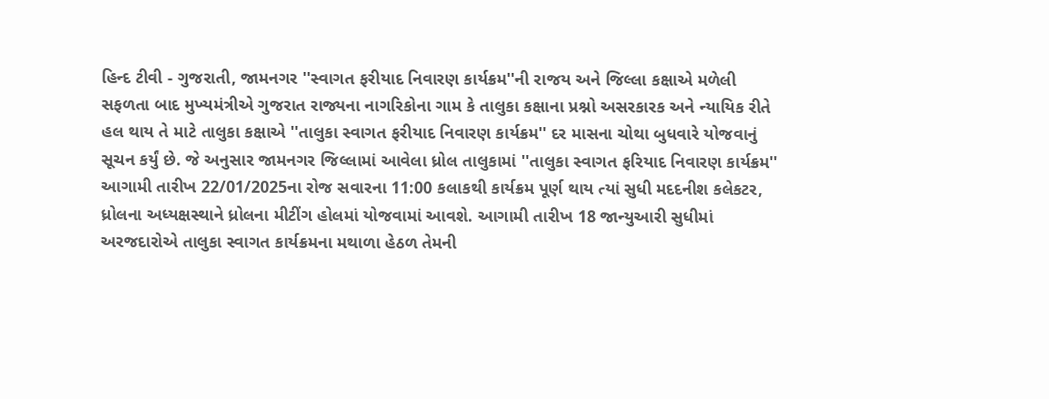હિન્દ ટીવી - ગુજરાતી, જામનગર ''સ્વાગત ફરીયાદ નિવારણ કાર્યક્રમ''ની રાજય અને જિલ્લા કક્ષાએ મળેલી સફળતા બાદ મુખ્યમંત્રીએ ગુજરાત રાજ્યના નાગરિકોના ગામ કે તાલુકા કક્ષાના પ્રશ્નો અસરકારક અને ન્યાયિક રીતે હલ થાય તે માટે તાલુકા કક્ષાએ ''તાલુકા સ્વાગત ફરીયાદ નિવારણ કાર્યક્રમ'' દર માસના ચોથા બુધવારે યોજવાનું સૂચન કર્યું છે. જે અનુસાર જામનગર જિલ્લામાં આવેલા ધ્રોલ તાલુકામાં ''તાલુકા સ્વાગત ફરિયાદ નિવારણ કાર્યક્રમ'' આગામી તારીખ 22/01/2025ના રોજ સવારના 11:00 કલાકથી કાર્યક્રમ પૂર્ણ થાય ત્યાં સુધી મદદનીશ કલેકટર, ધ્રોલના અધ્યક્ષસ્થાને ધ્રોલના મીટીંગ હોલમાં યોજવામાં આવશે. આગામી તારીખ 18 જાન્યુઆરી સુધીમાં અરજદારોએ તાલુકા સ્વાગત કાર્યક્રમના મથાળા હેઠળ તેમની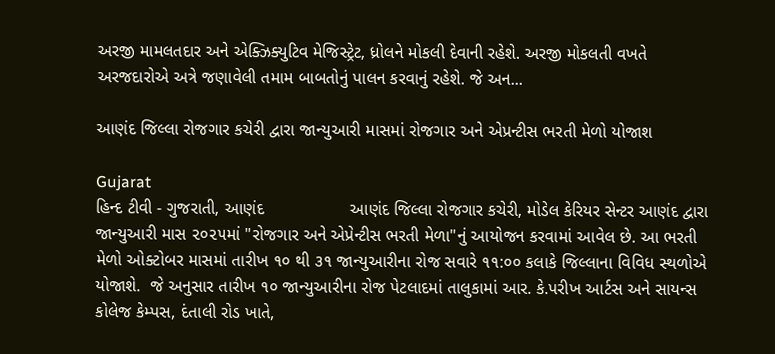અરજી મામલતદાર અને એક્ઝિક્યુટિવ મેજિસ્ટ્રેટ, ધ્રોલને મોકલી દેવાની રહેશે. અરજી મોકલતી વખતે અરજદારોએ અત્રે જણાવેલી તમામ બાબતોનું પાલન કરવાનું રહેશે. જે અન...

આણંદ જિલ્લા રોજગાર કચેરી દ્વારા જાન્યુઆરી માસમાં રોજગાર અને એપ્રન્ટીસ ભરતી મેળો યોજાશ

Gujarat
હિન્દ ટીવી - ગુજરાતી, આણંદ                  આણંદ જિલ્લા રોજગાર કચેરી, મોડેલ કેરિયર સેન્ટર આણંદ દ્વારા જાન્યુઆરી માસ ૨૦૨૫માં "રોજગાર અને એપ્રેન્ટીસ ભરતી મેળા"નું આયોજન કરવામાં આવેલ છે. આ ભરતી મેળો ઓક્ટોબર માસમાં તારીખ ૧૦ થી ૩૧ જાન્યુઆરીના રોજ સવારે ૧૧:૦૦ કલાકે જિલ્લાના વિવિધ સ્થળોએ યોજાશે.  જે અનુસાર તારીખ ૧૦ જાન્યુઆરીના રોજ પેટલાદમાં તાલુકામાં આર. કે.પરીખ આર્ટસ અને સાયન્સ કોલેજ કેમ્પસ, દંતાલી રોડ ખાતે,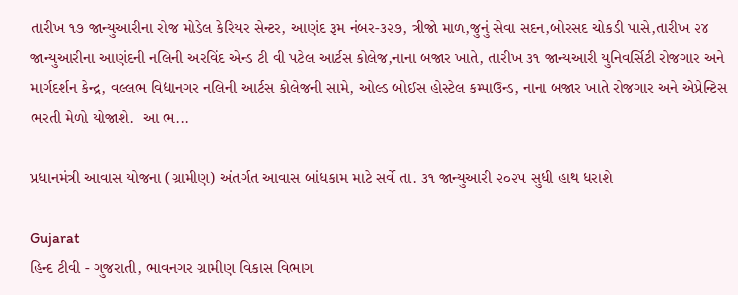તારીખ ૧૭ જાન્યુઆરીના રોજ મોડેલ કેરિયર સેન્ટર, આણંદ રૂમ નંબર-૩૨૭, ત્રીજો માળ,જુનું સેવા સદન,બોરસદ ચોકડી પાસે,તારીખ ૨૪ જાન્યુઆરીના આણંદની નલિની અરવિંદ એન્ડ ટી વી પટેલ આર્ટસ કોલેજ,નાના બજાર ખાતે, તારીખ ૩૧ જાન્યઆરી યુનિવર્સિટી રોજગાર અને માર્ગદર્શન કેન્દ્ર, વલ્લભ વિદ્યાનગર નલિની આર્ટસ કોલેજની સામે, ઓલ્ડ બોઈસ હોસ્ટેલ કમ્પાઉન્ડ, નાના બજાર ખાતે રોજગાર અને એપ્રેન્ટિસ ભરતી મેળો યોજાશે.  આ ભ...

પ્રધાનમંત્રી આવાસ યોજના (ગ્રામીણ) અંતર્ગત આવાસ બાંધકામ માટે સર્વે તા. ૩૧ જાન્યુઆરી ૨૦૨૫ સુધી હાથ ધરાશે

Gujarat
હિન્દ ટીવી - ગુજરાતી, ભાવનગર ગ્રામીણ વિકાસ વિભાગ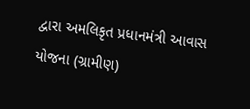દ્વારા અમલિકૃત પ્રધાનમંત્રી આવાસ યોજના (ગ્રામીણ)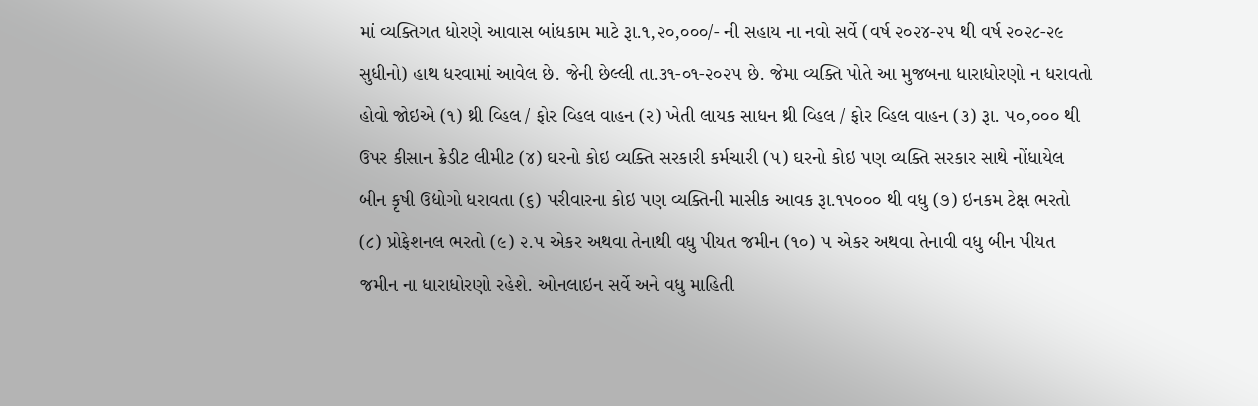માં વ્યક્તિગત ધોરણે આવાસ બાંધકામ માટે રૂા.૧,૨૦,૦૦૦/- ની સહાય ના નવો સર્વે (વર્ષ ૨૦૨૪-૨૫ થી વર્ષ ૨૦૨૮-૨૯ સુધીનો) હાથ ધરવામાં આવેલ છે. જેની છેલ્લી તા.૩૧-૦૧-૨૦૨૫ છે. જેમા વ્યક્તિ પોતે આ મુજબના ધારાધોરણો ન ધરાવતો હોવો જોઇએ (૧) થ્રી વ્હિલ / ફોર વ્હિલ વાહન (ર) ખેતી લાયક સાધન થ્રી વ્હિલ / ફોર વ્હિલ વાહન (૩) રૂા. ૫૦,૦૦૦ થી ઉપર કીસાન ક્રેડીટ લીમીટ (૪) ઘરનો કોઇ વ્યક્તિ સરકારી કર્મચારી (૫) ઘરનો કોઇ પણ વ્યક્તિ સરકાર સાથે નોંધાયેલ બીન કૃષી ઉદ્યોગો ધરાવતા (૬) પરીવારના કોઇ પણ વ્યક્તિની માસીક આવક રૂા.૧૫૦૦૦ થી વધુ (૭) ઇનકમ ટેક્ષ ભરતો (૮) પ્રોફેશનલ ભરતો (૯) ૨.૫ એકર અથવા તેનાથી વધુ પીયત જમીન (૧૦) ૫ એકર અથવા તેનાવી વધુ બીન પીયત જમીન ના ધારાધોરણો રહેશે. ઓનલાઇન સર્વે અને વધુ માહિતી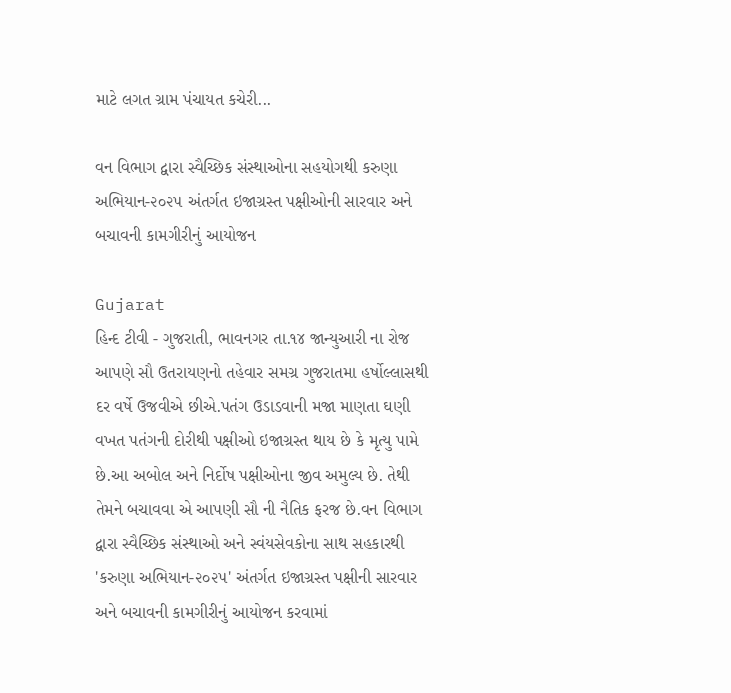માટે લગત ગ્રામ પંચાયત કચેરી...

વન વિભાગ દ્વારા સ્વૈચ્છિક સંસ્થાઓના સહયોગથી કરુણા અભિયાન-૨૦૨૫ અંતર્ગત ઇજાગ્રસ્ત પક્ષીઓની સારવાર અને બચાવની કામગીરીનું આયોજન

Gujarat
હિન્દ ટીવી - ગુજરાતી, ભાવનગર તા.૧૪ જાન્યુઆરી ના રોજ આપણે સૌ ઉતરાયણનો તહેવાર સમગ્ર ગુજરાતમા હર્ષોલ્લાસથી દર વર્ષે ઉજવીએ છીએ.પતંગ ઉડાડવાની મજા માણતા ઘણી વખત પતંગની દોરીથી પક્ષીઓ ઇજાગ્રસ્ત થાય છે કે મૃત્યુ પામે છે.આ અબોલ અને નિર્દોષ પક્ષીઓના જીવ અમુલ્ય છે. તેથી તેમને બચાવવા એ આપણી સૌ ની નૈતિક ફરજ છે.વન વિભાગ દ્વારા સ્વૈચ્છિક સંસ્થાઓ અને સ્વંયસેવકોના સાથ સહકારથી 'કરુણા અભિયાન-૨૦૨૫' અંતર્ગત ઇજાગ્રસ્ત પક્ષીની સારવાર અને બચાવની કામગીરીનું આયોજન કરવામાં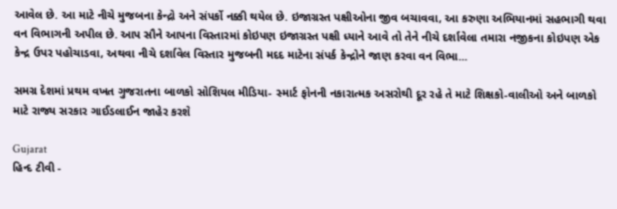આવેલ છે. આ માટે નીચે મુજબના કેન્દ્રો અને સંપર્કો નક્કી થયેલ છે. ઇજાગ્રસ્ત પક્ષીઓના જીવ બચાવવા, આ કરુણા અભિયાનમાં સહભાગી થવા વન વિભાગની અપીલ છે. આપ સૌને આપના વિસ્તારમાં કોઇપણ ઇજાગ્રસ્ત પક્ષી ધ્યાને આવે તો તેને નીચે દર્શાવેલા તમારા નજીકના કોઇપણ એક કેન્દ્ર ઉપર પહોચાડવા, અથવા નીચે દર્શાવેલ વિસ્તાર મુજબની મદદ માટેના સંપર્ક કેન્દ્રોને જાણ કરવા વન વિભા...

સમગ્ર દેશમાં પ્રથમ વખત ગુજરાતના બાળકો સોશિયલ મીડિયા- સ્માર્ટ ફોનની નકારાત્મક અસરોથી દૂર રહે તે માટે શિક્ષકો-વાલીઓ અને બાળકો માટે રાજ્ય સરકાર ગાઈડલાઈન જાહેર કરશે

Gujarat
હિન્દ ટીવી -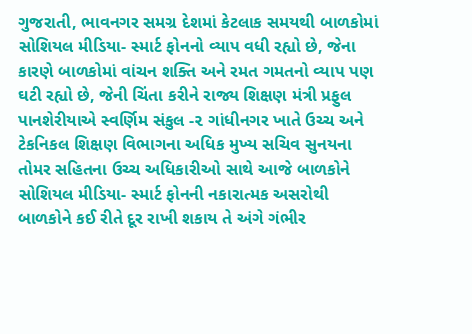ગુજરાતી, ભાવનગર સમગ્ર દેશમાં કેટલાક સમયથી બાળકોમાં સોશિયલ મીડિયા- સ્માર્ટ ફોનનો વ્યાપ વધી રહ્યો છે, જેના કારણે બાળકોમાં વાંચન શક્તિ અને રમત ગમતનો વ્યાપ પણ ઘટી રહ્યો છે, જેની ચિંતા કરીને રાજ્ય શિક્ષણ મંત્રી પ્રફુલ પાનશેરીયાએ સ્વર્ણિમ સંકુલ -૨ ગાંધીનગર ખાતે ઉચ્ચ અને ટેકનિકલ શિક્ષણ વિભાગના અધિક મુખ્ય સચિવ સુનયના તોમર સહિતના ઉચ્ચ અધિકારીઓ સાથે આજે બાળકોને સોશિયલ મીડિયા- સ્માર્ટ ફોનની નકારાત્મક અસરોથી બાળકોને કઈ રીતે દૂર રાખી શકાય તે અંગે ગંભીર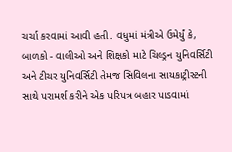ચર્ચા કરવામાં આવી હતી. વધુમાં મંત્રીએ ઉમેર્યું કે, બાળકો - વાલીઓ અને શિક્ષકો માટે ચિલ્ડ્રન યુનિવર્સિટી અને ટીચર યુનિવર્સિટી તેમજ સિવિલના સાયકાટ્રીસ્ટની સાથે પરામર્શ કરીને એક પરિપત્ર બહાર પાડવામાં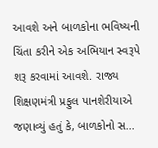આવશે અને બાળકોના ભવિષ્યની ચિંતા કરીને એક અભિયાન સ્વરૂપે શરૂ કરવામાં આવશે. રાજ્ય શિક્ષણમંત્રી પ્રફુલ પાનશેરીયાએ જણાવ્યું હતું કે, બાળકોનો સ...